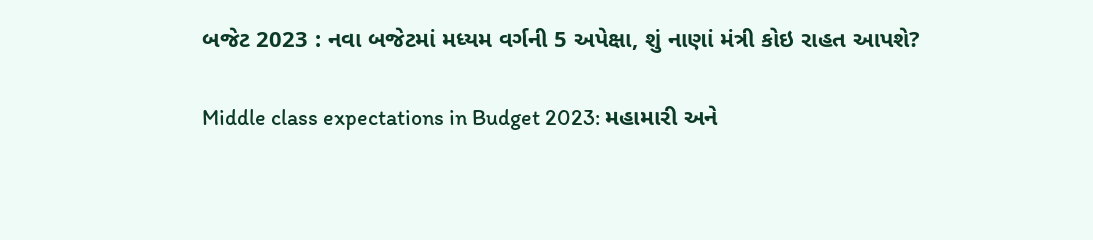બજેટ 2023 : નવા બજેટમાં મધ્યમ વર્ગની 5 અપેક્ષા, શું નાણાં મંત્રી કોઇ રાહત આપશે?

Middle class expectations in Budget 2023: મહામારી અને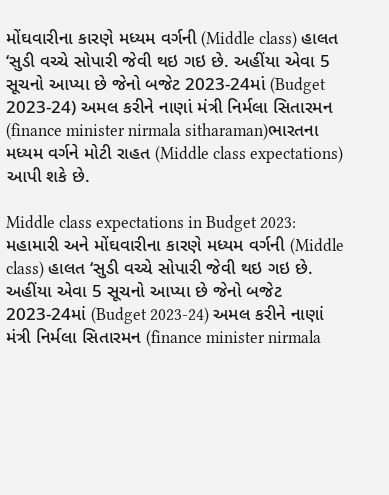મોંઘવારીના કારણે મધ્યમ વર્ગની (Middle class) હાલત ‘સુડી વચ્ચે સોપારી જેવી થઇ ગઇ છે. અહીંયા એવા 5 સૂચનો આપ્યા છે જેનો બજેટ 2023-24માં (Budget 2023-24) અમલ કરીને નાણાં મંત્રી નિર્મલા સિતારમન (finance minister nirmala sitharaman)ભારતના મધ્યમ વર્ગને મોટી રાહત (Middle class expectations) આપી શકે છે.

Middle class expectations in Budget 2023: મહામારી અને મોંઘવારીના કારણે મધ્યમ વર્ગની (Middle class) હાલત ‘સુડી વચ્ચે સોપારી જેવી થઇ ગઇ છે. અહીંયા એવા 5 સૂચનો આપ્યા છે જેનો બજેટ 2023-24માં (Budget 2023-24) અમલ કરીને નાણાં મંત્રી નિર્મલા સિતારમન (finance minister nirmala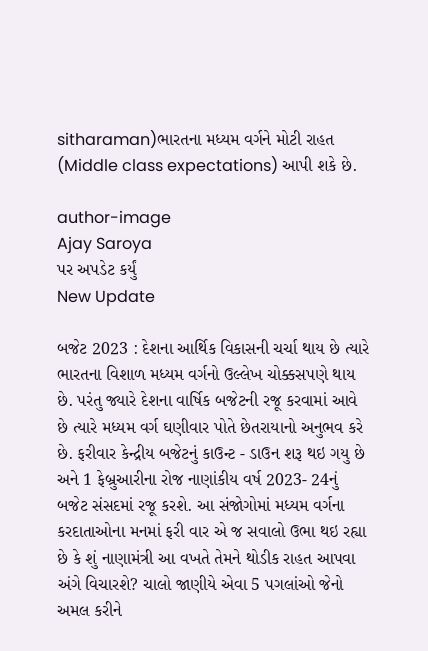sitharaman)ભારતના મધ્યમ વર્ગને મોટી રાહત (Middle class expectations) આપી શકે છે.

author-image
Ajay Saroya
પર અપડેટ કર્યું
New Update

બજેટ 2023 : દેશના આર્થિક વિકાસની ચર્ચા થાય છે ત્યારે ભારતના વિશાળ મધ્યમ વર્ગનો ઉલ્લેખ ચોક્કસપણે થાય છે. પરંતુ જ્યારે દેશના વાર્ષિક બજેટની રજૂ કરવામાં આવે છે ત્યારે મધ્યમ વર્ગ ઘણીવાર પોતે છેતરાયાનો અનુભવ કરે છે. ફરીવાર કેન્દ્રીય બજેટનું કાઉન્ટ - ડાઉન શરૂ થઇ ગયુ છે અને 1 ફેબ્રુઆરીના રોજ નાણાંકીય વર્ષ 2023- 24નું બજેટ સંસદમાં રજૂ કરશે. આ સંજોગોમાં મધ્યમ વર્ગના કરદાતાઓના મનમાં ફરી વાર એ જ સવાલો ઉભા થઇ રહ્યા છે કે શું નાણામંત્રી આ વખતે તેમને થોડીક રાહત આપવા અંગે વિચારશે? ચાલો જાણીયે એવા 5 પગલાંઓ જેનો અમલ કરીને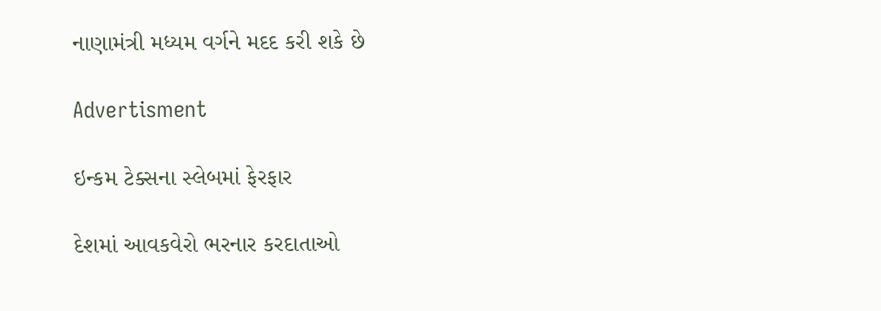નાણામંત્રી મધ્યમ વર્ગને મદદ કરી શકે છે

Advertisment

ઇન્કમ ટેક્સના સ્લેબમાં ફેરફાર

દેશમાં આવકવેરો ભરનાર કરદાતાઓ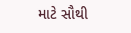માટે સૌથી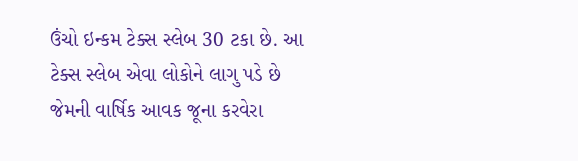ઉંચો ઇન્કમ ટેક્સ સ્લેબ 30 ટકા છે. આ ટેક્સ સ્લેબ એવા લોકોને લાગુ પડે છે જેમની વાર્ષિક આવક જૂના કરવેરા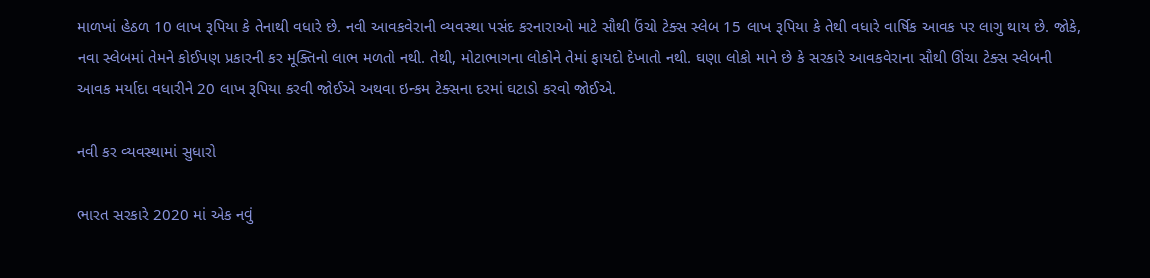માળખાં હેઠળ 10 લાખ રૂપિયા કે તેનાથી વધારે છે. નવી આવકવેરાની વ્યવસ્થા પસંદ કરનારાઓ માટે સૌથી ઉંચો ટેક્સ સ્લેબ 15 લાખ રૂપિયા કે તેથી વધારે વાર્ષિક આવક પર લાગુ થાય છે. જોકે, નવા સ્લેબમાં તેમને કોઈપણ પ્રકારની કર મૂક્તિનો લાભ મળતો નથી. તેથી, મોટાભાગના લોકોને તેમાં ફાયદો દેખાતો નથી. ઘણા લોકો માને છે કે સરકારે આવકવેરાના સૌથી ઊંચા ટેક્સ સ્લેબની આવક મર્યાદા વધારીને 20 લાખ રૂપિયા કરવી જોઈએ અથવા ઇન્કમ ટેક્સના દરમાં ઘટાડો કરવો જોઈએ.

નવી કર વ્યવસ્થામાં સુધારો

ભારત સરકારે 2020 માં એક નવું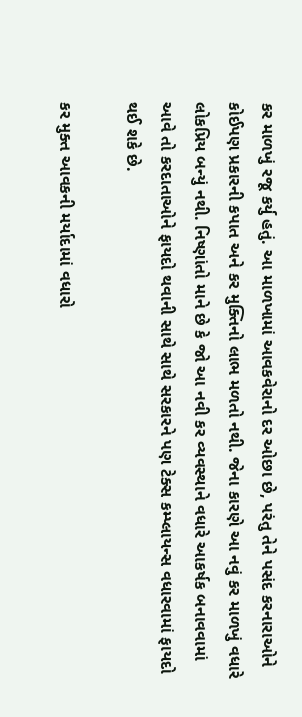કર માળખું રજૂ કર્યુ હતું. આ માળખામાં આવકવેરાનો દર ઓછા છે, પરંતુ તેને પસંદ કરનારાઓને કોઈપણ પ્રકારની કપાત અને કર મુક્તિનો લાભ મળતો નથી. જેના કારણે આ નવું કર માળખું વધારે લોકપ્રિય બન્યું નથી. નિષ્ણાંતો માને છે કે જો આ નવી કર વ્યવસ્થાને વધારે આકર્ષક બનાવવામાં આવે તો કરદાતાઓને ફાયદો થવાની સાથે સાથે સરકારને પણ ટેક્સ કમ્પ્લાયન્સ વધારવામાં ફાયદો થઈ શકે છે.

કર મુક્ત આવકની મર્યાદામાં વધારો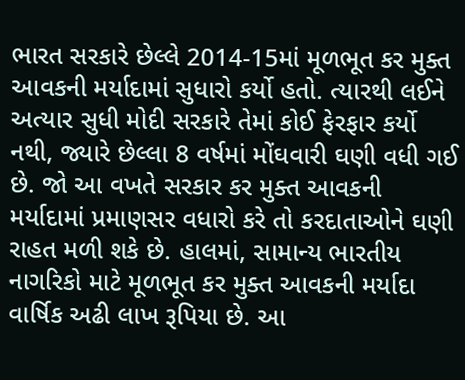ભારત સરકારે છેલ્લે 2014-15માં મૂળભૂત કર મુક્ત આવકની મર્યાદામાં સુધારો કર્યો હતો. ત્યારથી લઈને અત્યાર સુધી મોદી સરકારે તેમાં કોઈ ફેરફાર કર્યો નથી, જ્યારે છેલ્લા 8 વર્ષમાં મોંઘવારી ઘણી વધી ગઈ છે. જો આ વખતે સરકાર કર મુક્ત આવકની મર્યાદામાં પ્રમાણસર વધારો કરે તો કરદાતાઓને ઘણી રાહત મળી શકે છે. હાલમાં, સામાન્ય ભારતીય નાગરિકો માટે મૂળભૂત કર મુક્ત આવકની મર્યાદા વાર્ષિક અઢી લાખ રૂપિયા છે. આ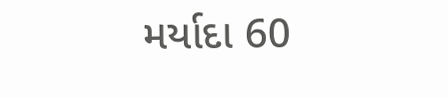મર્યાદા 60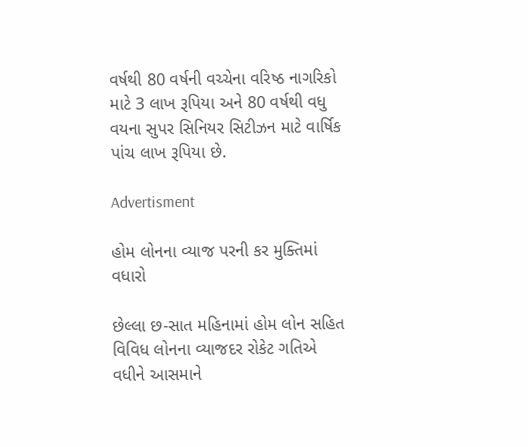વર્ષથી 80 વર્ષની વચ્ચેના વરિષ્ઠ નાગરિકો માટે 3 લાખ રૂપિયા અને 80 વર્ષથી વધુ વયના સુપર સિનિયર સિટીઝન માટે વાર્ષિક પાંચ લાખ રૂપિયા છે.

Advertisment

હોમ લોનના વ્યાજ પરની કર મુક્તિમાં વધારો

છેલ્લા છ-સાત મહિનામાં હોમ લોન સહિત વિવિધ લોનના વ્યાજદર રોકેટ ગતિએ વધીને આસમાને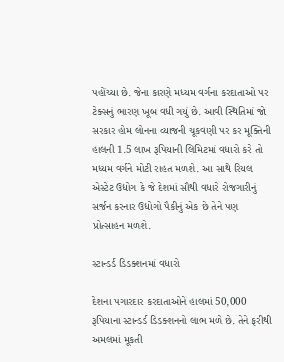પહોંચ્યા છે. જેના કારણે મધ્યમ વર્ગના કરદાતાઓ પર ટેક્સનું ભારણ ખૂબ વધી ગયું છે. આવી સ્થિતિમાં જો સરકાર હોમ લોનના વ્યાજની ચૂકવણી પર કર મૂક્તિની હાલની 1.5 લાખ રૂપિયાની લિમિટમાં વધારો કરે તો મધ્યમ વર્ગને મોટી રાહત મળશે. આ સાથે રિયલ એસ્ટેટ ઉદ્યોગ કે જે દેશમાં સૌથી વધારે રોજગારીનું સર્જન કરનાર ઉદ્યોગો પૈકીનું એક છે તેને પણ પ્રોત્સાહન મળશે.

સ્ટાન્ડર્ડ ડિડક્શનમાં વધારો

દેશના પગારદાર કરદાતાઓને હાલમાં 50,000 રૂપિયાના સ્ટાન્ડર્ડ ડિડક્શનનો લાભ મળે છે. તેને ફરીથી અમલમાં મૂકતી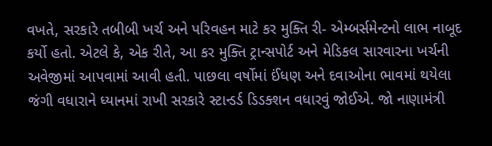વખતે, સરકારે તબીબી ખર્ચ અને પરિવહન માટે કર મુક્તિ રી- એમ્બર્સમેન્ટનો લાભ નાબૂદ કર્યો હતો. એટલે કે, એક રીતે, આ કર મુક્તિ ટ્રાન્સપોર્ટ અને મેડિકલ સારવારના ખર્ચની અવેજીમાં આપવામાં આવી હતી. પાછલા વર્ષોમાં ઈંધણ અને દવાઓના ભાવમાં થયેલા જંગી વધારાને ધ્યાનમાં રાખી સરકારે સ્ટાન્ડર્ડ ડિડક્શન વધારવું જોઈએ. જો નાણામંત્રી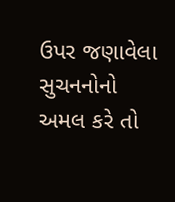ઉપર જણાવેલા સુચનનોનો અમલ કરે તો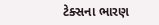ટેક્સના ભારણ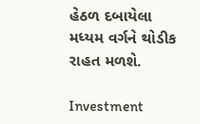હેઠળ દબાયેલા મધ્યમ વર્ગને થોડીક રાહત મળશે.

Investment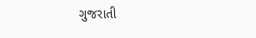ગુજરાતી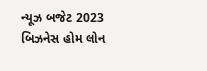ન્યૂઝ બજેટ 2023 બિઝનેસ હોમ લોન